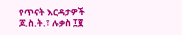የጥናት እርዳታዎች
ጆ.ስ.ት.፣ ሉቃስ ፲፪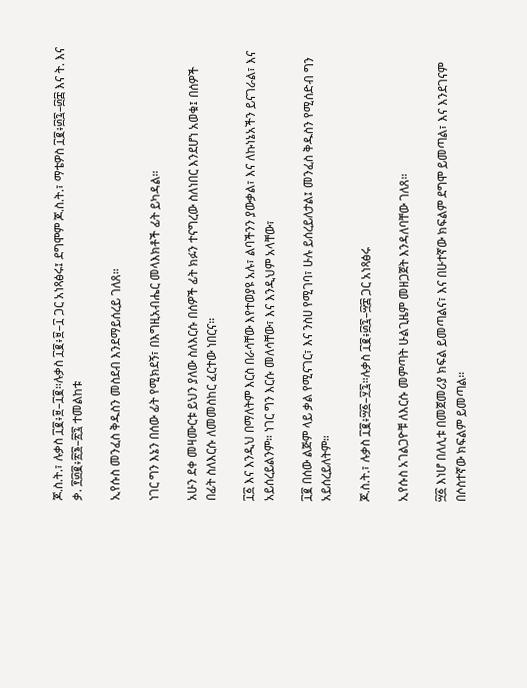ጆ.ስ.ት.፣ ሉቃስ ፲፪፥፱–፲፪።ሉቃስ ፲፪፥፱–፲ ጋር አነጻፅሩ፤ ደግሞም ጆ.ስ.ት.፣ ማቴዎስ ፲፪፥፴፯–፴፰ እና ት. እና ቃ. ፻፴፪፥፳፮–፳፯ ተመልከቱ

ኢየሱስ መንፈስ ቅዱስን መስደብ እንደማይሰረይ ገለጸ።

ነገር ግን እኔን በሰው ፊት የሚክደኝ፣ በእግዚአብሔር መላእክቶች ፊት ይካዳል።

አሁን ደቀ መዛሙርቱ ይህን ያለው ስለእርሱ በሰዎች ፊት ክፉን ተናግረው ስለነበር እንደሆነ አወቁ፤ በሰዎች በፊት ስለእርሱ ለመመስከር ፈርተው ነበርና።

፲፩ እና እንዲህ በማለትም እርስ በራሳቸው እየተወያዩ አሉ፣ ልባችንን ያውቃል፣ እና ለኩነኔአችን ይናገራል፣ እና አይሰረይልንም። ነገር ግን እርሱ መለሳቸው፣ እና እንዲህም አላቸው፣

፲፪ በሰው ልጅም ላይ ቃል የሚናገር፣ እና ንስሀ የሚገባ፣ ሁሉ ይሰረይለታል፤ መንፈስ ቅዱስን የሚሰድብ ግን አይሰረይለትም።

ጆ.ስ.ት.፣ ሉቃስ ፲፪፥፵፩–፶፯።ሉቃስ ፲፪፥፴፯–፵፰ ጋር አነጻፅሩ

ኢየሱስ አገልጋዮቹ ለእርሱ መምጣት ሁልጊዜም መዘጋጀት እንዳለባቸው ገለጸ።

፵፩ እነሆ በለሊቱ በመጀመሪያ ክፍል ይመጣልና፣ እና በሁተኛው ክፍልም ደግሞ ይመጣል፣ እና እንደገናም በሶስተኛው ክፍልም ይመጣል።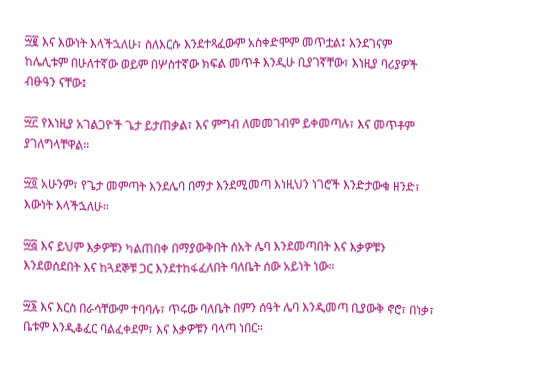፵፪ እና እውነት እላችኋለሁ፣ ስለእርሱ እንደተጻፈውም አስቀድሞም መጥቷል፤ እንደገናም ከሌሊቱም በሁለተኛው ወይም በሦስተኛው ክፍል መጥቶ እንዲሁ ቢያገኛቸው፣ እነዚያ ባሪያዎች ብፁዓን ናቸው፤

፵፫ የእነዚያ አገልጋዮች ጌታ ይታጠቃል፣ እና ምግብ ለመመገብም ይቀመጣሉ፣ እና መጥቶም ያገለግላቸዋል።

፵፬ አሁንም፣ የጌታ መምጣት እንደሌባ በማታ እንደሚመጣ እነዚህን ነገሮች እንድታውቁ ዘንድ፣ እውነት እላችኋለሁ።

፵፭ እና ይህም እቃዎቹን ካልጠበቀ በማያውቅበት ሰአት ሌባ እንደመጣበት እና እቃዎቹን እንደወሰደበት እና ከጓደኞቹ ጋር እንደተከፋፈለበት ባለቤት ሰው አይነት ነው።

፵፮ እና እርስ በራሳቸውም ተባባሉ፣ ጥሩው ባለቤት በምን ሰዓት ሌባ እንዲመጣ ቢያውቅ ኖሮ፣ በነቃ፣ ቤቱም እንዲቆፈር ባልፈቀደም፣ እና እቃዎቹን ባላጣ ነበር።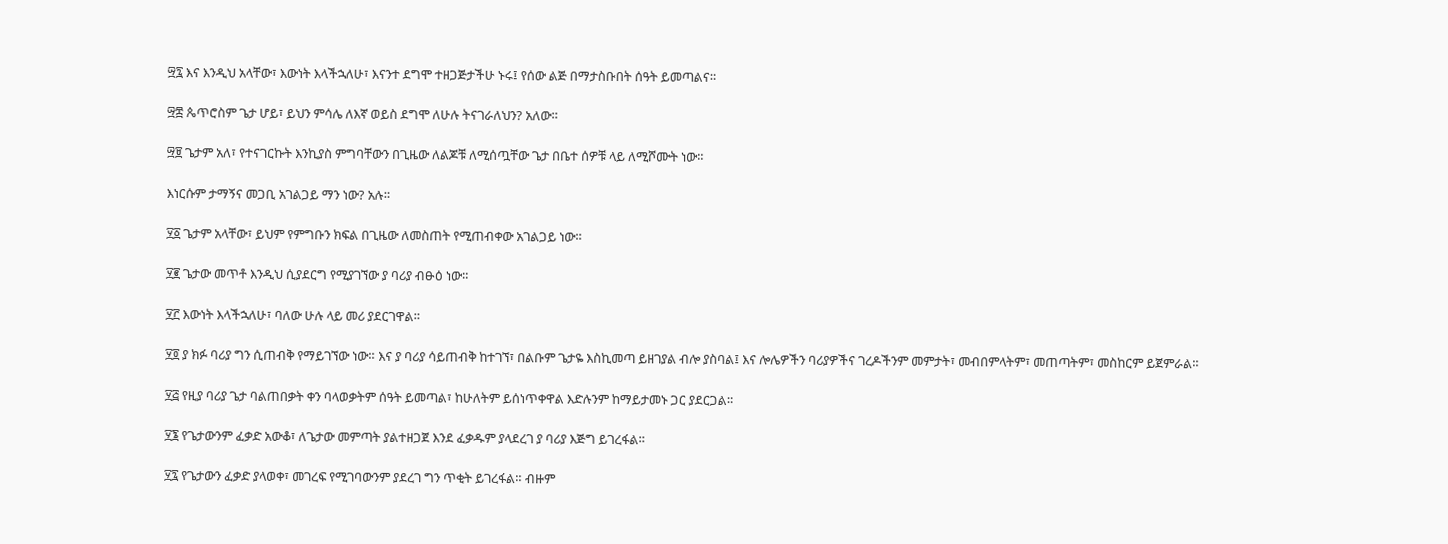፵፯ እና እንዲህ አላቸው፣ እውነት እላችኋለሁ፣ እናንተ ደግሞ ተዘጋጅታችሁ ኑሩ፤ የሰው ልጅ በማታስቡበት ሰዓት ይመጣልና።

፵፰ ጴጥሮስም ጌታ ሆይ፣ ይህን ምሳሌ ለእኛ ወይስ ደግሞ ለሁሉ ትናገራለህን? አለው።

፵፱ ጌታም አለ፣ የተናገርኩት እንኪያስ ምግባቸውን በጊዜው ለልጆቹ ለሚሰጧቸው ጌታ በቤተ ሰዎቹ ላይ ለሚሾሙት ነው።

እነርሱም ታማኝና መጋቢ አገልጋይ ማን ነው? አሉ።

፶፩ ጌታም አላቸው፣ ይህም የምግቡን ክፍል በጊዜው ለመስጠት የሚጠብቀው አገልጋይ ነው።

፶፪ ጌታው መጥቶ እንዲህ ሲያደርግ የሚያገኘው ያ ባሪያ ብፁዕ ነው።

፶፫ እውነት እላችኋለሁ፣ ባለው ሁሉ ላይ መሪ ያደርገዋል።

፶፬ ያ ክፉ ባሪያ ግን ሲጠብቅ የማይገኘው ነው። እና ያ ባሪያ ሳይጠብቅ ከተገኘ፣ በልቡም ጌታዬ እስኪመጣ ይዘገያል ብሎ ያስባል፤ እና ሎሌዎችን ባሪያዎችና ገረዶችንም መምታት፣ መብበምላትም፣ መጠጣትም፣ መስከርም ይጀምራል።

፶፭ የዚያ ባሪያ ጌታ ባልጠበቃት ቀን ባላወቃትም ሰዓት ይመጣል፣ ከሁለትም ይሰነጥቀዋል እድሉንም ከማይታመኑ ጋር ያደርጋል።

፶፮ የጌታውንም ፈቃድ አውቆ፣ ለጌታው መምጣት ያልተዘጋጀ እንደ ፈቃዱም ያላደረገ ያ ባሪያ እጅግ ይገረፋል።

፶፯ የጌታውን ፈቃድ ያላወቀ፣ መገረፍ የሚገባውንም ያደረገ ግን ጥቂት ይገረፋል። ብዙም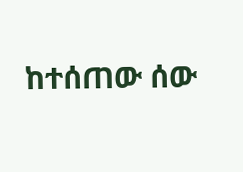ከተሰጠው ሰው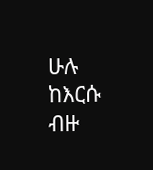ሁሉ ከእርሱ ብዙ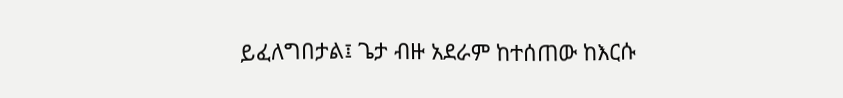ይፈለግበታል፤ ጌታ ብዙ አደራም ከተሰጠው ከእርሱ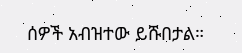ሰዎች አብዝተው ይሹበታል።